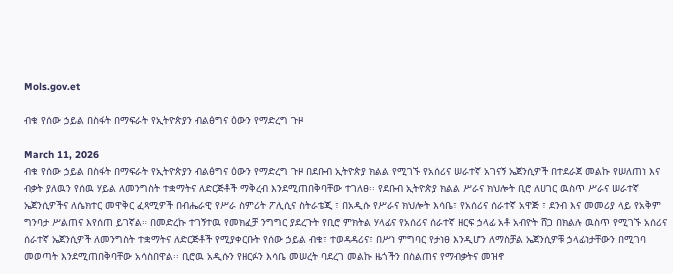Mols.gov.et

ብቁ የሰው ኃይል በስፋት በማፍራት የኢትዮጵያን ብልፅግና ዕውን የማድረግ ጉዞ

March 11, 2026
ብቁ የሰው ኃይል በስፋት በማፍራት የኢትዮጵያን ብልፅግና ዕውን የማድረግ ጉዞ በደቡብ ኢትዮጵያ ክልል የሚገኙ የአሰሪና ሠራተኛ አገናኝ ኤጀንሲዎች በተደራጀ መልኩ የሠለጠነ እና ብቃት ያለዉን የሰዉ ሃይል ለመንግስት ተቋማትና ለድርጅቶች ማቅረብ እንደሚጠበቅባቸው ተገለፀ፡፡ የደቡብ ኢትዮጵያ ክልል ሥራና ክህሎት ቢሮ ለሀገር ዉስጥ ሥራና ሠራተኛ ኤጀንሲዎችና ለሴክተር መዋቅር ፈጻሚዎች በብሔራዊ የሥራ ስምሪት ፖሊሲና ስትራቴጂ ፣ በአዲሱ የሥራና ክህሎት እሳቤ፣ የአሰሪና ሰራተኛ አዋጅ ፣ ደንብ እና መመሪያ ላይ የአቅም ግንባታ ሥልጠና እየሰጠ ይገኛል። በመድረኩ ተገኝተዉ የመክፈቻ ንግግር ያደረጉት የቢሮ ምክትል ሃላፊና የአሰሪና ሰራተኛ ዘርፍ ኃላፊ አቶ አብዮት ሸጋ በክልሉ ዉስጥ የሚገኙ አሰሪና ሰራተኛ ኤጀንሲዎች ለመንግስት ተቋማትና ለድርጅቶች የሚያቀርቡት የሰው ኃይል ብቁ፣ ተወዳዳሪና፣ በሥነ ምግባር የታነፀ እንዲሆን ለማስቻል ኤጀንሲዎቹ ኃላፊነታቸውን በሚገባ መወጣት እንደሚጠበቅባቸው አሳስበዋል፡፡ ቢሮዉ አዲሱን የዘርፉን እሳቤ መሠረት ባደረገ መልኩ ዜጎችን በስልጠና የማብቃትና መዝኖ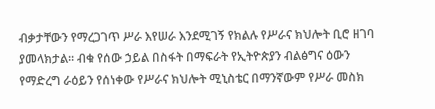ብቃታቸውን የማረጋገጥ ሥራ እየሠራ እንደሚገኝ የክልሉ የሥራና ክህሎት ቢሮ ዘገባ ያመላክታል፡፡ ብቁ የሰው ኃይል በስፋት በማፍራት የኢትዮጵያን ብልፅግና ዕውን የማድረግ ራዕይን የሰነቀው የሥራና ክህሎት ሚኒስቴር በማንኛውም የሥራ መስክ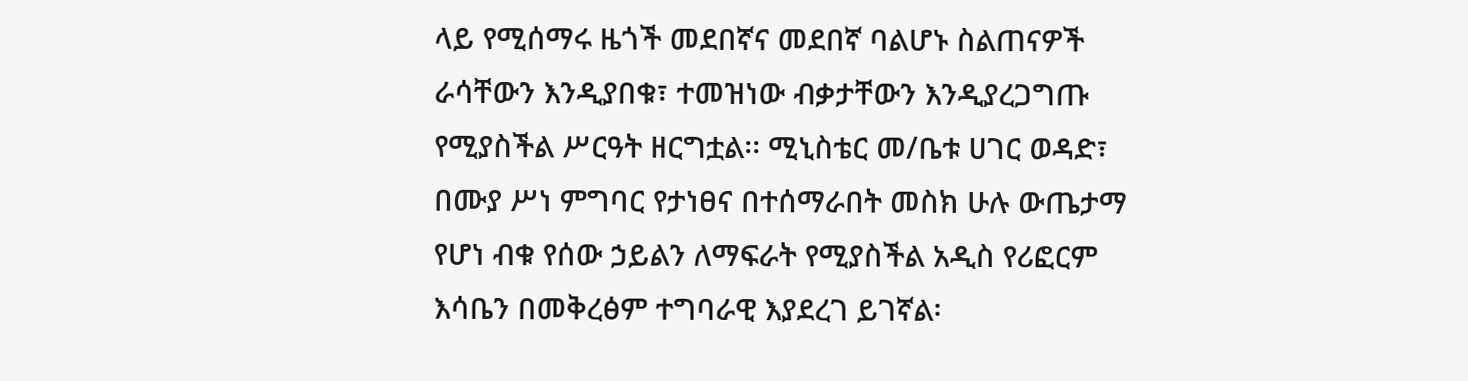ላይ የሚሰማሩ ዜጎች መደበኛና መደበኛ ባልሆኑ ስልጠናዎች ራሳቸውን እንዲያበቁ፣ ተመዝነው ብቃታቸውን እንዲያረጋግጡ የሚያስችል ሥርዓት ዘርግቷል፡፡ ሚኒስቴር መ/ቤቱ ሀገር ወዳድ፣ በሙያ ሥነ ምግባር የታነፀና በተሰማራበት መስክ ሁሉ ውጤታማ የሆነ ብቁ የሰው ኃይልን ለማፍራት የሚያስችል አዲስ የሪፎርም እሳቤን በመቅረፅም ተግባራዊ እያደረገ ይገኛል፡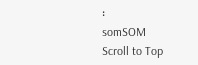፡
somSOM
Scroll to Top